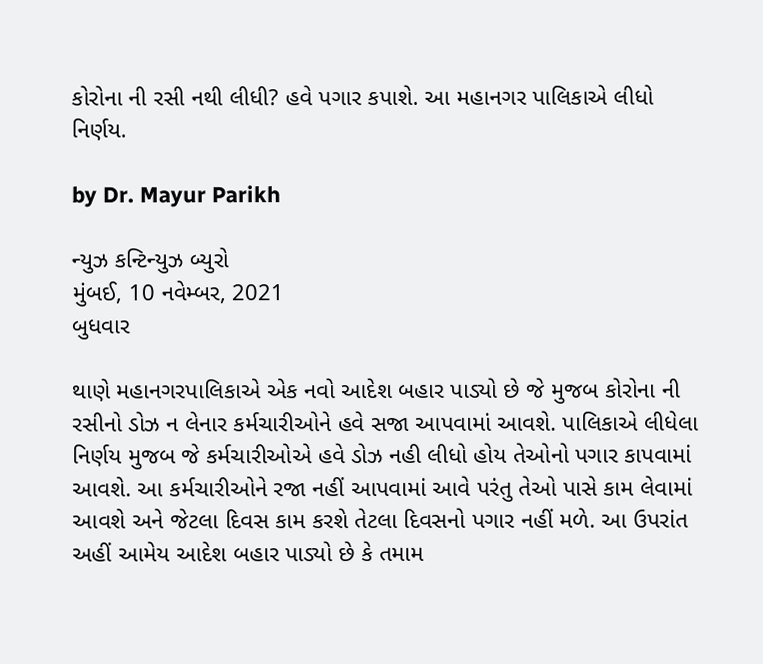કોરોના ની રસી નથી લીધી? હવે પગાર કપાશે. આ મહાનગર પાલિકાએ લીધો નિર્ણય.

by Dr. Mayur Parikh

ન્યુઝ કન્ટિન્યુઝ બ્યુરો
મુંબઈ, 10 નવેમ્બર, 2021
બુધવાર

થાણે મહાનગરપાલિકાએ એક નવો આદેશ બહાર પાડ્યો છે જે મુજબ કોરોના ની રસીનો ડોઝ ન લેનાર કર્મચારીઓને હવે સજા આપવામાં આવશે. પાલિકાએ લીધેલા નિર્ણય મુજબ જે કર્મચારીઓએ હવે ડોઝ નહી લીધો હોય તેઓનો પગાર કાપવામાં આવશે. આ કર્મચારીઓને રજા નહીં આપવામાં આવે પરંતુ તેઓ પાસે કામ લેવામાં આવશે અને જેટલા દિવસ કામ કરશે તેટલા દિવસનો પગાર નહીં મળે. આ ઉપરાંત અહીં આમેય આદેશ બહાર પાડ્યો છે કે તમામ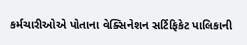કર્મચારીઓએ પોતાના વેક્સિનેશન સર્ટિફિકેટ પાલિકાની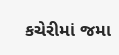કચેરીમાં જમા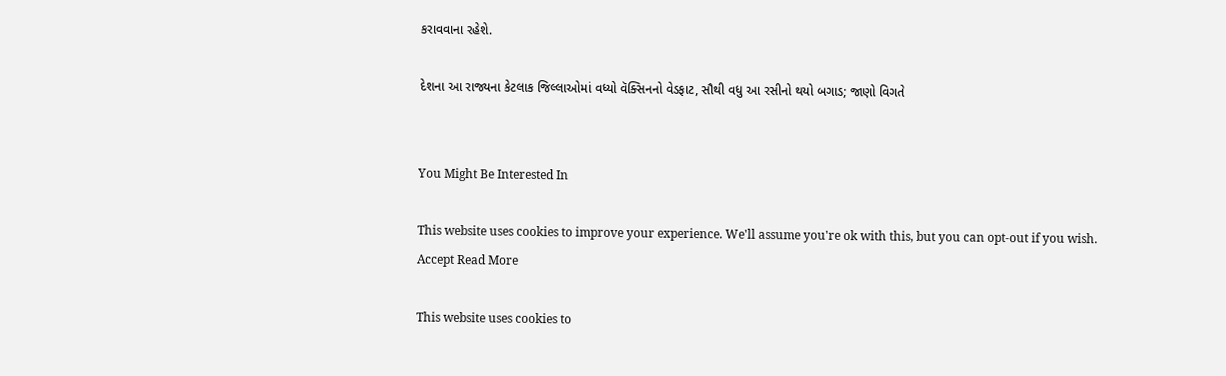કરાવવાના રહેશે.

દેશના આ રાજ્યના કેટલાક જિલ્લાઓમાં વધ્યો વૅક્સિનનો વેડફાટ, સૌથી વધુ આ રસીનો થયો બગાડ; જાણો વિગતે


You Might Be Interested In

This website uses cookies to improve your experience. We'll assume you're ok with this, but you can opt-out if you wish. Accept Read More

This website uses cookies to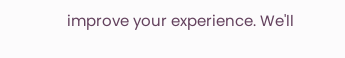improve your experience. We'll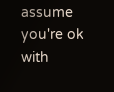assume you're ok with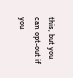this, but you can opt-out if you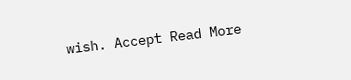wish. Accept Read More